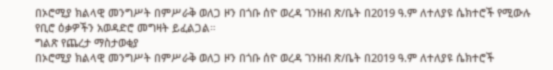በኦሮሚያ ክልላዊ መንግሥት በምሥራቅ ወለጋ ዞን በጎቡ ሰዮ ወረዳ ገንዘብ ጽ/ቤት በ2019 ዓ.ም ለተለያዩ ሴክተሮች የሚውሉ የቢሮ ዕቃዎችን አወዳድሮ መግዛት ይፈልጋል።
ግልጽ የጨረታ ማስታወቂያ
በኦሮሚያ ክልላዊ መንግሥት በምሥራቅ ወለጋ ዞን በጎቡ ሰዮ ወረዳ ገንዘብ ጽ/ቤት በ2019 ዓ.ም ለተለያዩ ሴክተሮች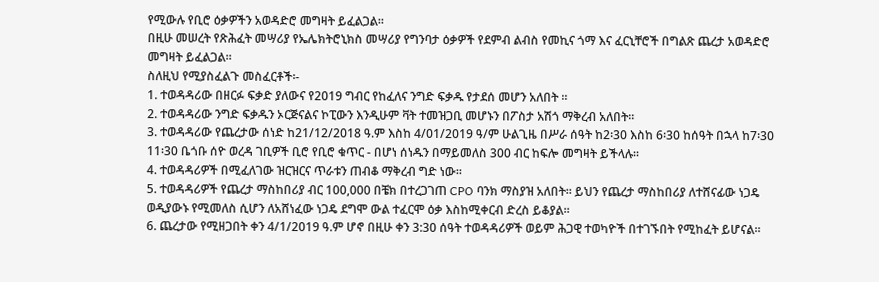የሚውሉ የቢሮ ዕቃዎችን አወዳድሮ መግዛት ይፈልጋል።
በዚሁ መሠረት የጽሕፈት መሣሪያ የኤሌክትሮኒክስ መሣሪያ የግንባታ ዕቃዎች የደምብ ልብስ የመኪና ጎማ እና ፈርኒቸሮች በግልጽ ጨረታ አወዳድሮ መግዛት ይፈልጋል።
ስለዚህ የሚያስፈልጉ መስፈርቶች፡-
1. ተወዳዳሪው በዘርፉ ፍቃድ ያለውና የ2019 ግብር የከፈለና ንግድ ፍቃዱ የታደሰ መሆን አለበት ።
2. ተወዳዳሪው ንግድ ፍቃዱን ኦርጅናልና ኮፒውን እንዲሁም ቫት ተመዝጋቢ መሆኑን በፖስታ አሽጎ ማቅረብ አለበት።
3. ተወዳዳሪው የጨረታው ሰነድ ከ21/12/2018 ዓ.ም እስከ 4/01/2019 ዓ/ም ሁልጊዜ በሥራ ሰዓት ከ2፡30 እስከ 6፡30 ከሰዓት በኋላ ከ7፡30 11፡30 ቤጎቡ ሰዮ ወረዳ ገቢዎች ቢሮ የቢሮ ቁጥር - በሆነ ሰነዱን በማይመለስ 300 ብር ከፍሎ መግዛት ይችላሉ።
4. ተወዳዳሪዎች በሚፈለገው ዝርዝርና ጥራቱን ጠብቆ ማቅረብ ግድ ነው።
5. ተወዳዳሪዎች የጨረታ ማስከበሪያ ብር 100,000 በቼክ በተረጋገጠ CPO ባንክ ማስያዝ አለበት። ይህን የጨረታ ማስከበሪያ ለተሸናፊው ነጋዴ ወዲያውኑ የሚመለስ ሲሆን ለአሸነፈው ነጋዴ ደግሞ ውል ተፈርሞ ዕቃ እስከሚቀርብ ድረስ ይቆያል።
6. ጨረታው የሚዘጋበት ቀን 4/1/2019 ዓ.ም ሆኖ በዚሁ ቀን 3:30 ሰዓት ተወዳዳሪዎች ወይም ሕጋዊ ተወካዮች በተገኙበት የሚከፈት ይሆናል።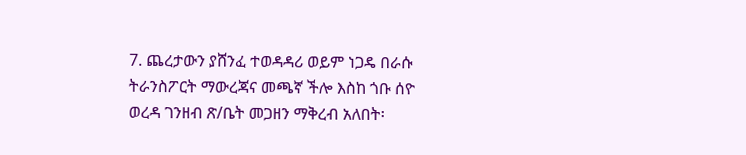7. ጨረታውን ያሸንፈ ተወዳዳሪ ወይም ነጋዴ በራሱ ትራንስፖርት ማውረጃና መጫኛ ችሎ እስከ ጎቡ ሰዮ ወረዳ ገንዘብ ጽ/ቤት መጋዘን ማቅረብ አለበት፡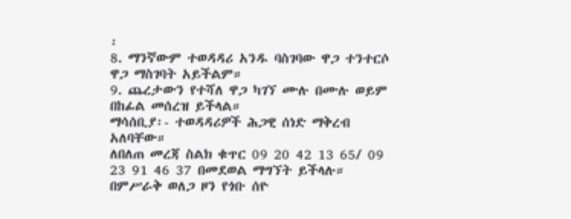፡
8. ማንኛውም ተወዳዳሪ አንዱ ባስገባው ዋጋ ተንተርሶ ዋጋ ማስገባት አይችልም።
9. ጨረታውን የተሻለ ዋጋ ካገኘ ሙሉ በሙሉ ወይም በከፊል መሰረዝ ይችላል።
ማሳሰቢያ፡- ተወዳዳሪዎች ሕጋዊ ሰነድ ማቅረብ አለባቸው።
ለበለጠ መረጃ ስልክ ቁጥር 09 20 42 13 65/ 09 23 91 46 37 በመደወል ማግኘት ይችላሉ።
በምሥራቅ ወለጋ ዞን የጎቡ ሰዮ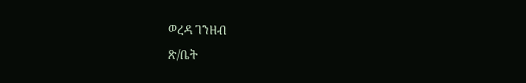ወረዳ ገንዘብ
ጽ/ቤት